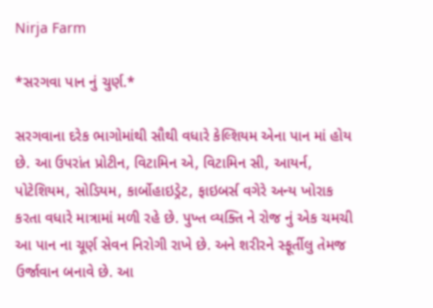Nirja Farm

*સરગવા પાન નું ચુર્ણ.*

સરગવાના દરેક ભાગોમાંથી સૌથી વધારે કેલ્શિયમ એના પાન માં હોય છે. આ ઉપરાંત પ્રોટીન, વિટામિન એ, વિટામિન સી, આયર્ન, પોટેશિયમ, સોડિયમ, કાર્બોહાઇડ્રેટ, ફાઇબર્સ વગેરે અન્ય ખોરાક કરતા વધારે માત્રામાં મળી રહે છે. પુખ્ત વ્યક્તિ ને રોજ નું એક ચમચી આ પાન ના ચૂર્ણ સેવન નિરોગી રાખે છે. અને શરીરને સ્ફૂર્તીલુ તેમજ ઉર્જાવાન બનાવે છે. આ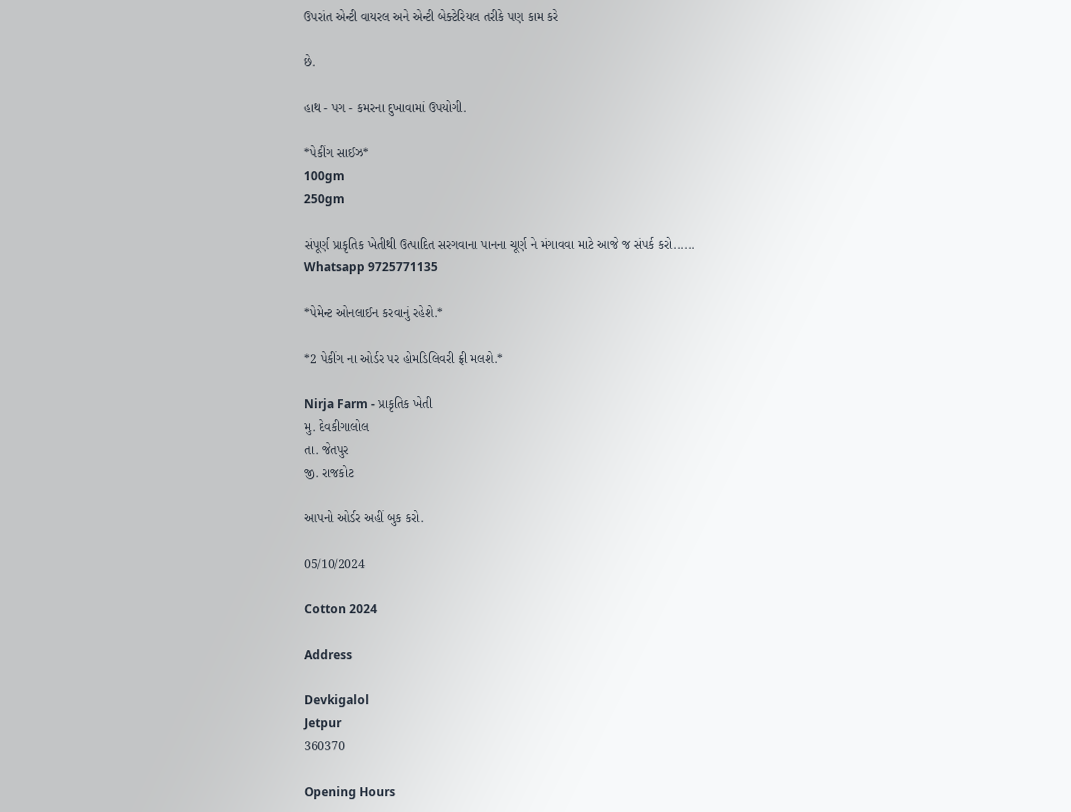ઉપરાંત એન્ટી વાયરલ અને એન્ટી બેક્ટેરિયલ તરીકે પણ કામ કરે

છે.

હાથ - પગ - કમરના દુખાવામાં ઉપયોગી.

*પેકીંગ સાઈઝ*
100gm
250gm

સંપૂર્ણ પ્રાકૃતિક ખેતીથી ઉત્પાદિત સરગવાના પાનના ચૂર્ણ ને મંગાવવા માટે આજે જ સંપર્ક કરો......
Whatsapp 9725771135

*પેમેન્ટ ઓનલાઈન કરવાનું રહેશે.*

*2 પેકીંગ ના ઓર્ડર પર હોમડિલિવરી ફ્રી મલશે.*

Nirja Farm - પ્રાકૃતિક ખેતી
મુ. દેવકીગાલોલ
તા. જેતપુર
જી. રાજકોટ

આપનો ઓર્ડર અહીં બુક કરો.

05/10/2024

Cotton 2024

Address

Devkigalol
Jetpur
360370

Opening Hours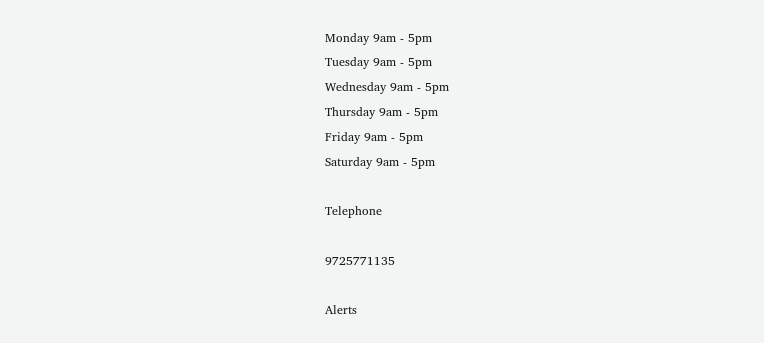Monday 9am - 5pm
Tuesday 9am - 5pm
Wednesday 9am - 5pm
Thursday 9am - 5pm
Friday 9am - 5pm
Saturday 9am - 5pm

Telephone

9725771135

Alerts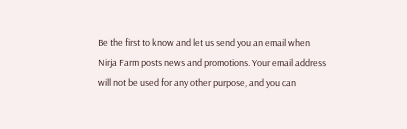Be the first to know and let us send you an email when Nirja Farm posts news and promotions. Your email address will not be used for any other purpose, and you can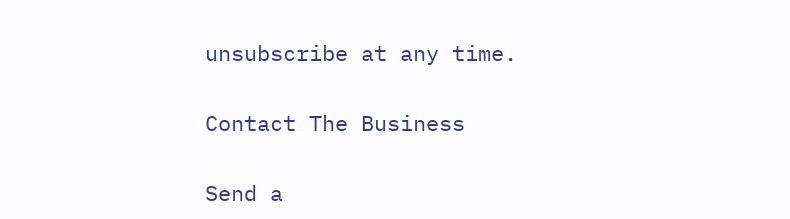unsubscribe at any time.

Contact The Business

Send a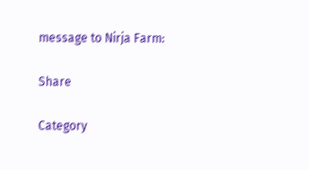message to Nirja Farm:

Share

Category